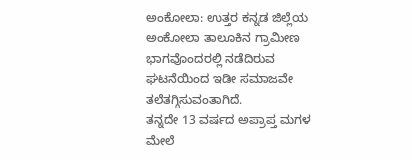ಅಂಕೋಲಾ: ಉತ್ತರ ಕನ್ನಡ ಜಿಲ್ಲೆಯ ಅಂಕೋಲಾ ತಾಲೂಕಿನ ಗ್ರಾಮೀಣ ಭಾಗವೊಂದರಲ್ಲಿ ನಡೆದಿರುವ ಘಟನೆಯಿಂದ ಇಡೀ ಸಮಾಜವೇ ತಲೆತಗ್ಗಿಸುವಂತಾಗಿದೆ.
ತನ್ನದೇ 13 ವರ್ಷದ ಅಪ್ರಾಪ್ತ ಮಗಳ ಮೇಲೆ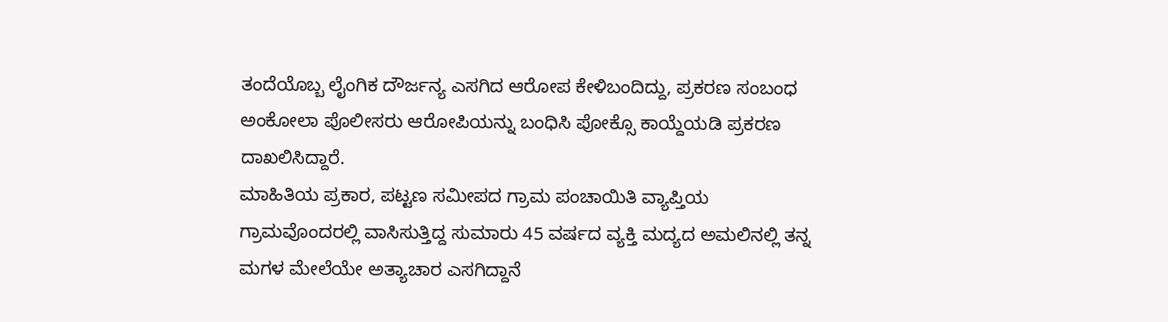ತಂದೆಯೊಬ್ಬ ಲೈಂಗಿಕ ದೌರ್ಜನ್ಯ ಎಸಗಿದ ಆರೋಪ ಕೇಳಿಬಂದಿದ್ದು, ಪ್ರಕರಣ ಸಂಬಂಧ ಅಂಕೋಲಾ ಪೊಲೀಸರು ಆರೋಪಿಯನ್ನು ಬಂಧಿಸಿ ಪೋಕ್ಸೊ ಕಾಯ್ದೆಯಡಿ ಪ್ರಕರಣ ದಾಖಲಿಸಿದ್ದಾರೆ.
ಮಾಹಿತಿಯ ಪ್ರಕಾರ, ಪಟ್ಟಣ ಸಮೀಪದ ಗ್ರಾಮ ಪಂಚಾಯಿತಿ ವ್ಯಾಪ್ತಿಯ ಗ್ರಾಮವೊಂದರಲ್ಲಿ ವಾಸಿಸುತ್ತಿದ್ದ ಸುಮಾರು 45 ವರ್ಷದ ವ್ಯಕ್ತಿ ಮದ್ಯದ ಅಮಲಿನಲ್ಲಿ ತನ್ನ ಮಗಳ ಮೇಲೆಯೇ ಅತ್ಯಾಚಾರ ಎಸಗಿದ್ದಾನೆ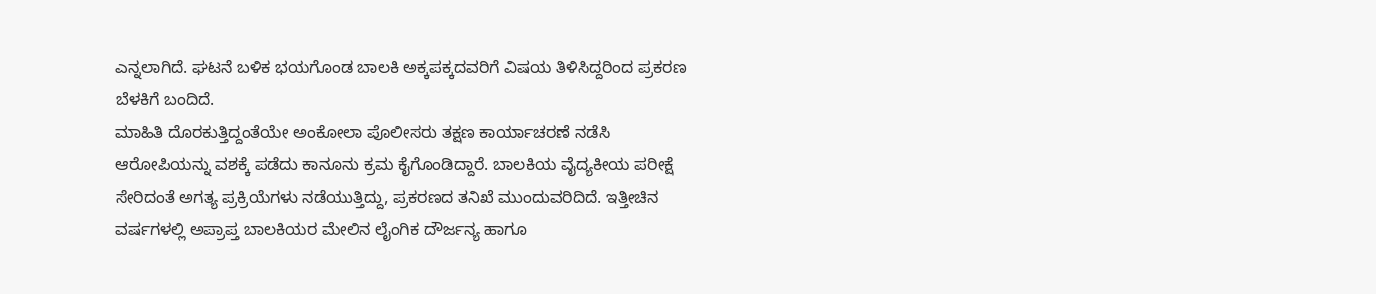ಎನ್ನಲಾಗಿದೆ. ಘಟನೆ ಬಳಿಕ ಭಯಗೊಂಡ ಬಾಲಕಿ ಅಕ್ಕಪಕ್ಕದವರಿಗೆ ವಿಷಯ ತಿಳಿಸಿದ್ದರಿಂದ ಪ್ರಕರಣ ಬೆಳಕಿಗೆ ಬಂದಿದೆ.
ಮಾಹಿತಿ ದೊರಕುತ್ತಿದ್ದಂತೆಯೇ ಅಂಕೋಲಾ ಪೊಲೀಸರು ತಕ್ಷಣ ಕಾರ್ಯಾಚರಣೆ ನಡೆಸಿ ಆರೋಪಿಯನ್ನು ವಶಕ್ಕೆ ಪಡೆದು ಕಾನೂನು ಕ್ರಮ ಕೈಗೊಂಡಿದ್ದಾರೆ. ಬಾಲಕಿಯ ವೈದ್ಯಕೀಯ ಪರೀಕ್ಷೆ ಸೇರಿದಂತೆ ಅಗತ್ಯ ಪ್ರಕ್ರಿಯೆಗಳು ನಡೆಯುತ್ತಿದ್ದು, ಪ್ರಕರಣದ ತನಿಖೆ ಮುಂದುವರಿದಿದೆ. ಇತ್ತೀಚಿನ ವರ್ಷಗಳಲ್ಲಿ ಅಪ್ರಾಪ್ತ ಬಾಲಕಿಯರ ಮೇಲಿನ ಲೈಂಗಿಕ ದೌರ್ಜನ್ಯ ಹಾಗೂ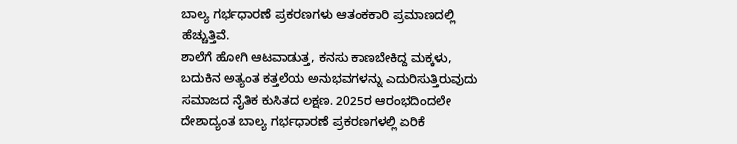ಬಾಲ್ಯ ಗರ್ಭಧಾರಣೆ ಪ್ರಕರಣಗಳು ಆತಂಕಕಾರಿ ಪ್ರಮಾಣದಲ್ಲಿ ಹೆಚ್ಚುತ್ತಿವೆ.
ಶಾಲೆಗೆ ಹೋಗಿ ಆಟವಾಡುತ್ತ, ಕನಸು ಕಾಣಬೇಕಿದ್ದ ಮಕ್ಕಳು, ಬದುಕಿನ ಅತ್ಯಂತ ಕತ್ತಲೆಯ ಅನುಭವಗಳನ್ನು ಎದುರಿಸುತ್ತಿರುವುದು ಸಮಾಜದ ನೈತಿಕ ಕುಸಿತದ ಲಕ್ಷಣ. 2025ರ ಆರಂಭದಿಂದಲೇ ದೇಶಾದ್ಯಂತ ಬಾಲ್ಯ ಗರ್ಭಧಾರಣೆ ಪ್ರಕರಣಗಳಲ್ಲಿ ಏರಿಕೆ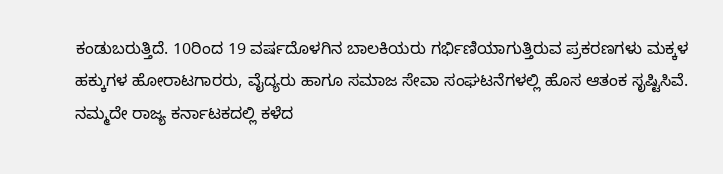ಕಂಡುಬರುತ್ತಿದೆ. 10ರಿಂದ 19 ವರ್ಷದೊಳಗಿನ ಬಾಲಕಿಯರು ಗರ್ಭಿಣಿಯಾಗುತ್ತಿರುವ ಪ್ರಕರಣಗಳು ಮಕ್ಕಳ ಹಕ್ಕುಗಳ ಹೋರಾಟಗಾರರು, ವೈದ್ಯರು ಹಾಗೂ ಸಮಾಜ ಸೇವಾ ಸಂಘಟನೆಗಳಲ್ಲಿ ಹೊಸ ಆತಂಕ ಸೃಷ್ಟಿಸಿವೆ.
ನಮ್ಮದೇ ರಾಜ್ಯ ಕರ್ನಾಟಕದಲ್ಲಿ ಕಳೆದ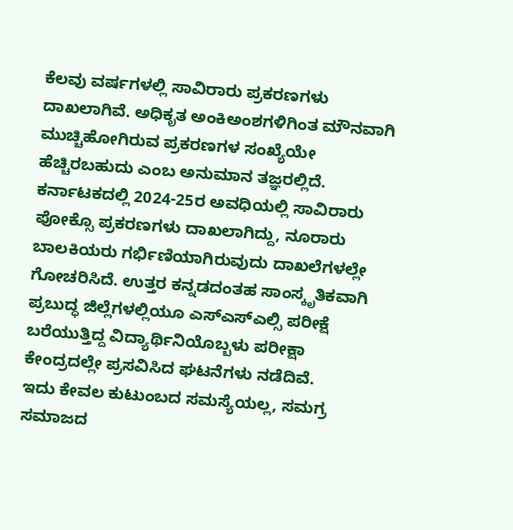ಕೆಲವು ವರ್ಷಗಳಲ್ಲಿ ಸಾವಿರಾರು ಪ್ರಕರಣಗಳು ದಾಖಲಾಗಿವೆ. ಅಧಿಕೃತ ಅಂಕಿಅಂಶಗಳಿಗಿಂತ ಮೌನವಾಗಿ ಮುಚ್ಚಿಹೋಗಿರುವ ಪ್ರಕರಣಗಳ ಸಂಖ್ಯೆಯೇ ಹೆಚ್ಚಿರಬಹುದು ಎಂಬ ಅನುಮಾನ ತಜ್ಞರಲ್ಲಿದೆ.
ಕರ್ನಾಟಕದಲ್ಲಿ 2024-25ರ ಅವಧಿಯಲ್ಲಿ ಸಾವಿರಾರು ಪೋಕ್ಸೊ ಪ್ರಕರಣಗಳು ದಾಖಲಾಗಿದ್ದು, ನೂರಾರು ಬಾಲಕಿಯರು ಗರ್ಭಿಣಿಯಾಗಿರುವುದು ದಾಖಲೆಗಳಲ್ಲೇ ಗೋಚರಿಸಿದೆ. ಉತ್ತರ ಕನ್ನಡದಂತಹ ಸಾಂಸ್ಕೃತಿಕವಾಗಿ ಪ್ರಬುದ್ಧ ಜಿಲ್ಲೆಗಳಲ್ಲಿಯೂ ಎಸ್ಎಸ್ಎಲ್ಸಿ ಪರೀಕ್ಷೆ ಬರೆಯುತ್ತಿದ್ದ ವಿದ್ಯಾರ್ಥಿನಿಯೊಬ್ಬಳು ಪರೀಕ್ಷಾ ಕೇಂದ್ರದಲ್ಲೇ ಪ್ರಸವಿಸಿದ ಘಟನೆಗಳು ನಡೆದಿವೆ.
ಇದು ಕೇವಲ ಕುಟುಂಬದ ಸಮಸ್ಯೆಯಲ್ಲ, ಸಮಗ್ರ ಸಮಾಜದ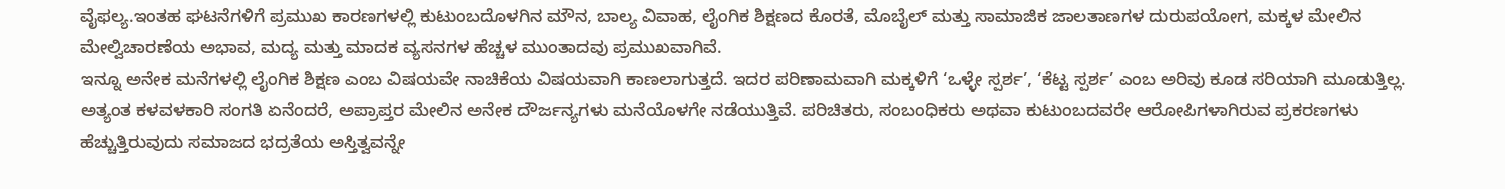ವೈಫಲ್ಯ.ಇಂತಹ ಘಟನೆಗಳಿಗೆ ಪ್ರಮುಖ ಕಾರಣಗಳಲ್ಲಿ ಕುಟುಂಬದೊಳಗಿನ ಮೌನ, ಬಾಲ್ಯ ವಿವಾಹ, ಲೈಂಗಿಕ ಶಿಕ್ಷಣದ ಕೊರತೆ, ಮೊಬೈಲ್ ಮತ್ತು ಸಾಮಾಜಿಕ ಜಾಲತಾಣಗಳ ದುರುಪಯೋಗ, ಮಕ್ಕಳ ಮೇಲಿನ ಮೇಲ್ವಿಚಾರಣೆಯ ಅಭಾವ, ಮದ್ಯ ಮತ್ತು ಮಾದಕ ವ್ಯಸನಗಳ ಹೆಚ್ಚಳ ಮುಂತಾದವು ಪ್ರಮುಖವಾಗಿವೆ.
ಇನ್ನೂ ಅನೇಕ ಮನೆಗಳಲ್ಲಿ ಲೈಂಗಿಕ ಶಿಕ್ಷಣ ಎಂಬ ವಿಷಯವೇ ನಾಚಿಕೆಯ ವಿಷಯವಾಗಿ ಕಾಣಲಾಗುತ್ತದೆ. ಇದರ ಪರಿಣಾಮವಾಗಿ ಮಕ್ಕಳಿಗೆ ‘ಒಳ್ಳೇ ಸ್ಪರ್ಶ’, ‘ಕೆಟ್ಟ ಸ್ಪರ್ಶ’ ಎಂಬ ಅರಿವು ಕೂಡ ಸರಿಯಾಗಿ ಮೂಡುತ್ತಿಲ್ಲ.
ಅತ್ಯಂತ ಕಳವಳಕಾರಿ ಸಂಗತಿ ಏನೆಂದರೆ, ಅಪ್ರಾಪ್ತರ ಮೇಲಿನ ಅನೇಕ ದೌರ್ಜನ್ಯಗಳು ಮನೆಯೊಳಗೇ ನಡೆಯುತ್ತಿವೆ. ಪರಿಚಿತರು, ಸಂಬಂಧಿಕರು ಅಥವಾ ಕುಟುಂಬದವರೇ ಆರೋಪಿಗಳಾಗಿರುವ ಪ್ರಕರಣಗಳು ಹೆಚ್ಚುತ್ತಿರುವುದು ಸಮಾಜದ ಭದ್ರತೆಯ ಅಸ್ತಿತ್ವವನ್ನೇ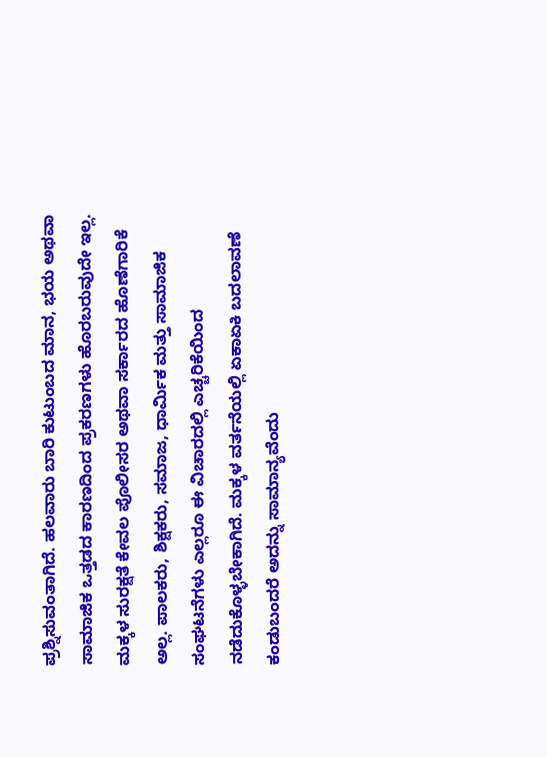ಪ್ರಶ್ನಿಸುವಂತಾಗಿದೆ. ಹಲವಾರು ಬಾರಿ ಕುಟುಂಬದ ಮಾನ, ಭಯ ಅಥವಾ ಸಾಮಾಜಿಕ ಒತ್ತಡದ ಕಾರಣದಿಂದ ಪ್ರಕರಣಗಳು ಹೊರಬರುವುದೇ ಇಲ್ಲ.
ಮಕ್ಕಳ ಸುರಕ್ಷತೆ ಕೇವಲ ಪೊಲೀಸರ ಅಥವಾ ಸರ್ಕಾರದ ಹೊಣೆಗಾರಿಕೆ ಅಲ್ಲ. ಪಾಲಕರು, ಶಿಕ್ಷಕರು, ಸಮಾಜ, ಧಾರ್ಮಿಕ ಮತ್ತು ಸಾಮಾಜಿಕ ಸಂಘಟನೆಗಳು ಎಲ್ಲರೂ ಈ ವಿಚಾರದಲ್ಲಿ ಎಚ್ಚರಿಕೆಯಿಂದ ನಡೆದುಕೊಳ್ಳಬೇಕಾಗಿದೆ. ಮಕ್ಕಳ ವರ್ತನೆಯಲ್ಲಿ ಏಕಾಏಕಿ ಬದಲಾವಣೆ ಕಂಡುಬಂದರೆ ಅದನ್ನು ಸಾಮಾನ್ಯವೆಂದು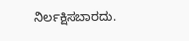ನಿರ್ಲಕ್ಷಿಸಬಾರದು.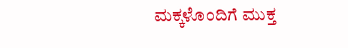ಮಕ್ಕಳೊಂದಿಗೆ ಮುಕ್ತ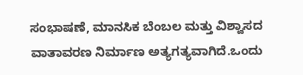ಸಂಭಾಷಣೆ, ಮಾನಸಿಕ ಬೆಂಬಲ ಮತ್ತು ವಿಶ್ವಾಸದ ವಾತಾವರಣ ನಿರ್ಮಾಣ ಅತ್ಯಗತ್ಯವಾಗಿದೆ.ಒಂದು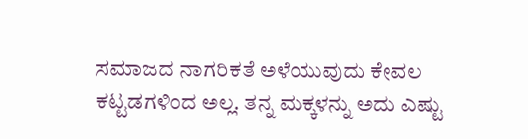ಸಮಾಜದ ನಾಗರಿಕತೆ ಅಳೆಯುವುದು ಕೇವಲ ಕಟ್ಟಡಗಳಿಂದ ಅಲ್ಲ. ತನ್ನ ಮಕ್ಕಳನ್ನು ಅದು ಎಷ್ಟು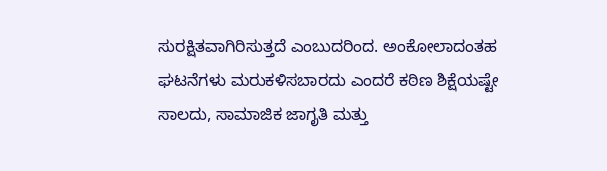ಸುರಕ್ಷಿತವಾಗಿರಿಸುತ್ತದೆ ಎಂಬುದರಿಂದ. ಅಂಕೋಲಾದಂತಹ ಘಟನೆಗಳು ಮರುಕಳಿಸಬಾರದು ಎಂದರೆ ಕಠಿಣ ಶಿಕ್ಷೆಯಷ್ಟೇ ಸಾಲದು, ಸಾಮಾಜಿಕ ಜಾಗೃತಿ ಮತ್ತು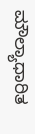ಮೌಲ್ಯಾಧಾರಿತ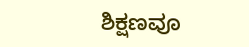ಶಿಕ್ಷಣವೂ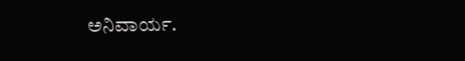ಅನಿವಾರ್ಯ.